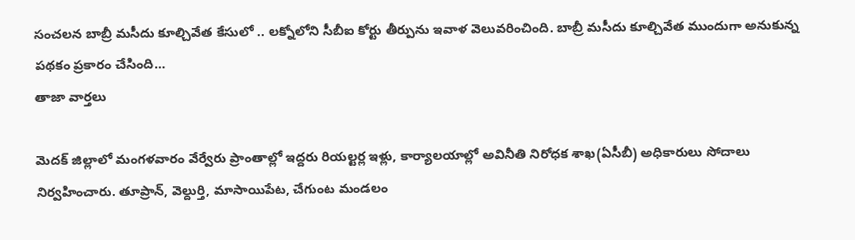సంచలన బాబ్రీ మసీదు కూల్చివేత కేసులో .. లక్నోలోని సీబీఐ కోర్టు తీర్పును ఇవాళ వెలువరించింది. బాబ్రీ మసీదు కూల్చివేత ముందుగా అనుకున్న పథకం ప్రకారం చేసింది…
తాజా వార్తలు

మెదక్ జిల్లాలో మంగళవారం వేర్వేరు ప్రాంతాల్లో ఇద్దరు రియల్టర్ల ఇళ్లు, కార్యాలయాల్లో అవినీతి నిరోధక శాఖ(ఏసీబీ) అధికారులు సోదాలు నిర్వహించారు. తూప్రాన్, వెల్దుర్తి, మాసాయిపేట, చేగుంట మండలం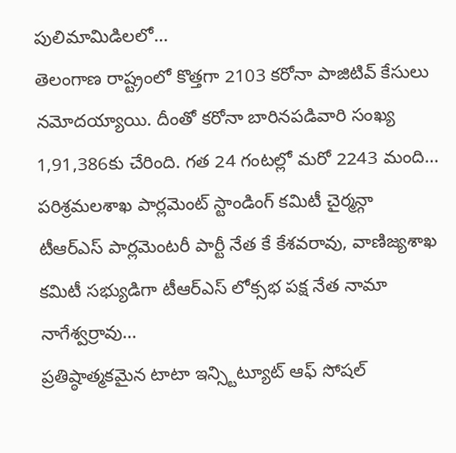పులిమామిడిలలో…
తెలంగాణ రాష్ట్రంలో కొత్తగా 2103 కరోనా పాజిటివ్ కేసులు నమోదయ్యాయి. దీంతో కరోనా బారినపడివారి సంఖ్య 1,91,386కు చేరింది. గత 24 గంటల్లో మరో 2243 మంది…
పరిశ్రమలశాఖ పార్లమెంట్ స్టాండింగ్ కమిటీ చైర్మన్గా టీఆర్ఎస్ పార్లమెంటరీ పార్టీ నేత కే కేశవరావు, వాణిజ్యశాఖ కమిటీ సభ్యుడిగా టీఆర్ఎస్ లోక్సభ పక్ష నేత నామా నాగేశ్వర్రావు…
ప్రతిష్ఠాత్మకమైన టాటా ఇన్స్టిట్యూట్ ఆఫ్ సోషల్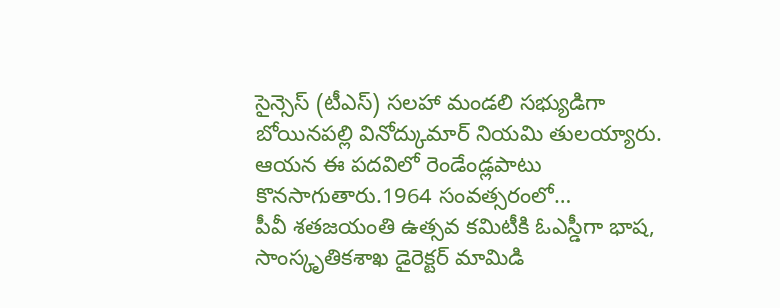సైన్సెస్ (టీఎస్) సలహా మండలి సభ్యుడిగా బోయినపల్లి వినోద్కుమార్ నియమి తులయ్యారు. ఆయన ఈ పదవిలో రెండేండ్లపాటు కొనసాగుతారు.1964 సంవత్సరంలో…
పీవీ శతజయంతి ఉత్సవ కమిటీకి ఓఎస్డీగా భాష, సాంస్కృతికశాఖ డైరెక్టర్ మామిడి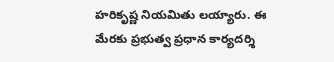హరికృష్ణ నియమితు లయ్యారు. ఈ మేరకు ప్రభుత్వ ప్రధాన కార్యదర్శి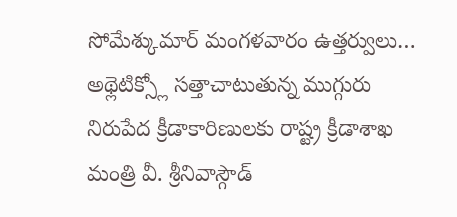సోమేశ్కుమార్ మంగళవారం ఉత్తర్వులు…
అథ్లెటిక్స్లో సత్తాచాటుతున్న ముగ్గురు నిరుపేద క్రీడాకారిణులకు రాష్ట్ర క్రీడాశాఖ మంత్రి వీ. శ్రీనివాస్గౌడ్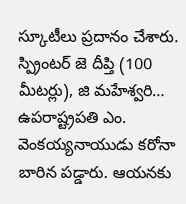స్కూటీలు ప్రదానం చేశారు. స్ప్రింటర్ జె దీప్తి (100 మీటర్లు), జి మహేశ్వరి…
ఉపరాష్ట్రపతి ఎం. వెంకయ్యనాయుడు కరోనా బారిన పడ్డారు. ఆయనకు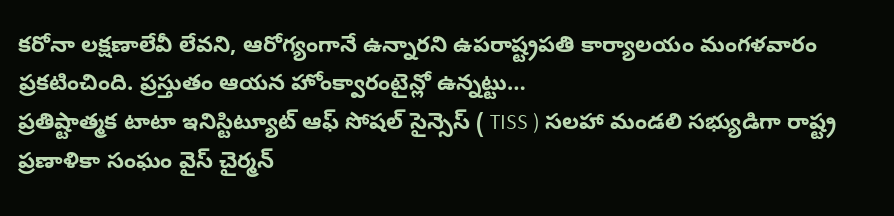కరోనా లక్షణాలేవీ లేవని, ఆరోగ్యంగానే ఉన్నారని ఉపరాష్ట్రపతి కార్యాలయం మంగళవారం ప్రకటించింది. ప్రస్తుతం ఆయన హోంక్వారంటైన్లో ఉన్నట్టు…
ప్రతిష్టాత్మక టాటా ఇనిస్టిట్యూట్ ఆఫ్ సోషల్ సైన్సెస్ ( TISS ) సలహా మండలి సభ్యుడిగా రాష్ట్ర ప్రణాళికా సంఘం వైస్ చైర్మన్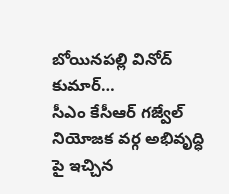బోయినపల్లి వినోద్ కుమార్…
సీఎం కేసీఆర్ గజ్వేల్ నియోజక వర్గ అభివృద్ధి పై ఇచ్చిన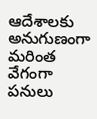ఆదేశాలకు అనుగుణంగా మరింత వేగంగా పనులు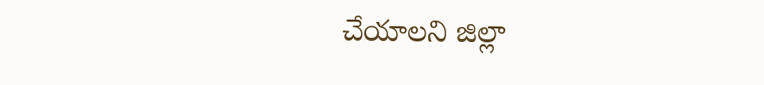చేయాలని జిల్లా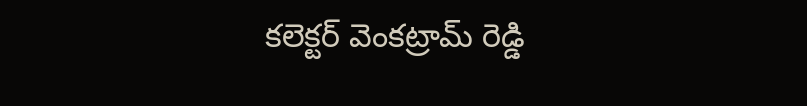కలెక్టర్ వెంకట్రామ్ రెడ్డి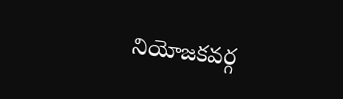నియోజకవర్గ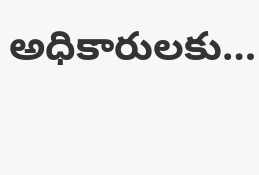అధికారులకు…